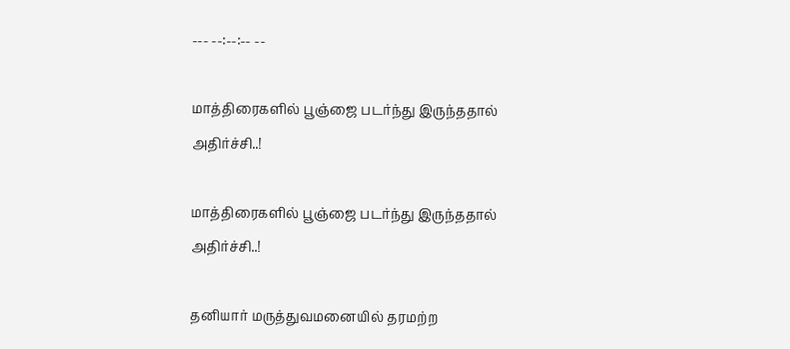--- --:--:-- --

மாத்திரைகளில் பூஞ்ஜை படர்ந்து இருந்ததால் அதிர்ச்சி..!

மாத்திரைகளில் பூஞ்ஜை படர்ந்து இருந்ததால் அதிர்ச்சி..!

தனியார் மருத்துவமனையில் தரமற்ற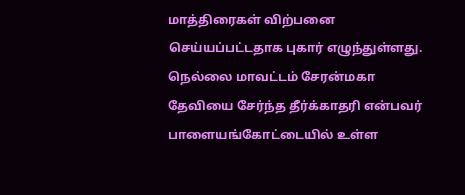மாத்திரைகள் விற்பனை செய்யப்பட்டதாக புகார் எழுந்துள்ளது. நெல்லை மாவட்டம் சேரன்மகா தேவியை சேர்ந்த தீர்க்காதரி என்பவர் பாளையங்கோட்டையில் உள்ள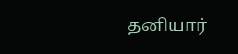தனியார்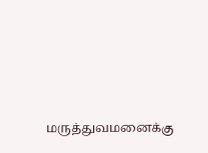மருத்துவமனைக்கு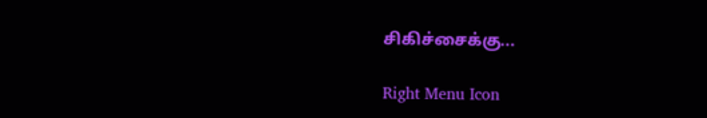சிகிச்சைக்கு...

Right Menu Icon